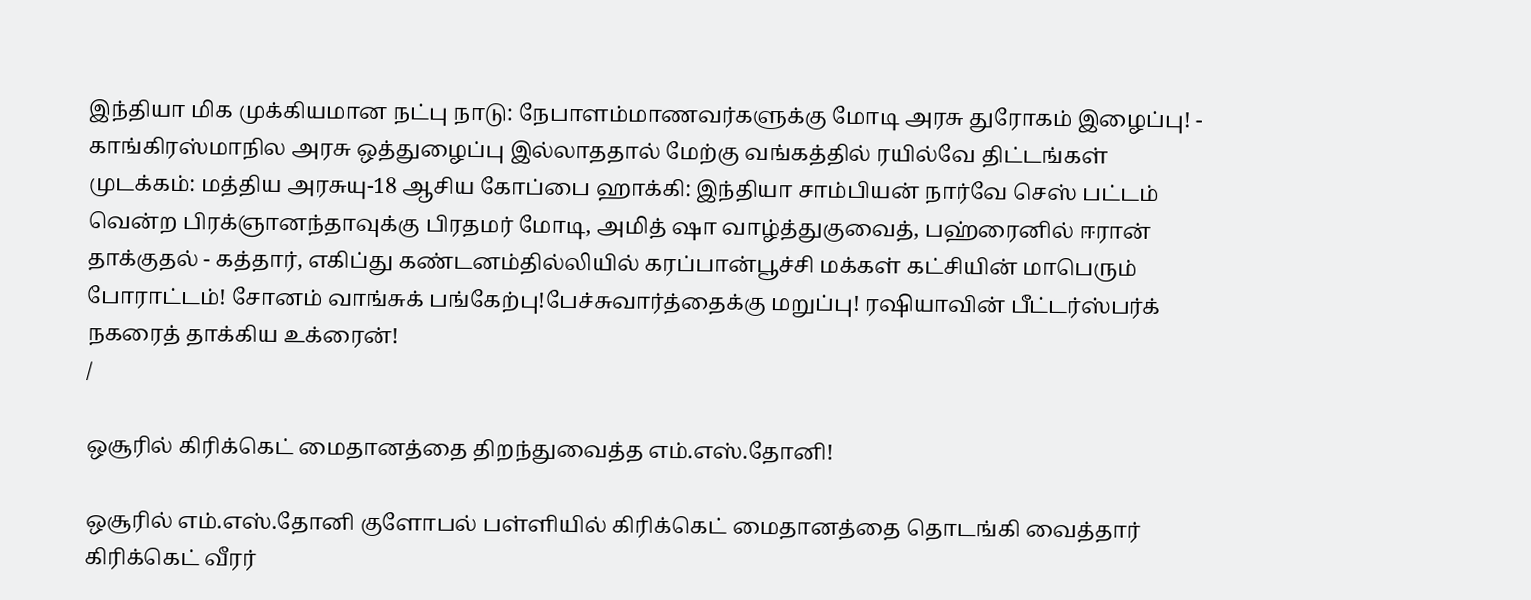இந்தியா மிக முக்கியமான நட்பு நாடு: நேபாளம்மாணவர்களுக்கு மோடி அரசு துரோகம் இழைப்பு! - காங்கிரஸ்மாநில அரசு ஒத்துழைப்பு இல்லாததால் மேற்கு வங்கத்தில் ரயில்வே திட்டங்கள் முடக்கம்: மத்திய அரசுயு-18 ஆசிய கோப்பை ஹாக்கி: இந்தியா சாம்பியன் நார்வே செஸ் பட்டம் வென்ற பிரக்ஞானந்தாவுக்கு பிரதமர் மோடி, அமித் ஷா வாழ்த்துகுவைத், பஹ்ரைனில் ஈரான் தாக்குதல் - கத்தார், எகிப்து கண்டனம்தில்லியில் கரப்பான்பூச்சி மக்கள் கட்சியின் மாபெரும் போராட்டம்! சோனம் வாங்சுக் பங்கேற்பு!பேச்சுவார்த்தைக்கு மறுப்பு! ரஷியாவின் பீட்டர்ஸ்பர்க் நகரைத் தாக்கிய உக்ரைன்!
/

ஒசூரில் கிரிக்கெட் மைதானத்தை திறந்துவைத்த எம்.எஸ்.தோனி!

ஒசூரில் எம்.எஸ்.தோனி குளோபல் பள்ளியில் கிரிக்கெட் மைதானத்தை தொடங்கி வைத்தார் கிரிக்கெட் வீரர்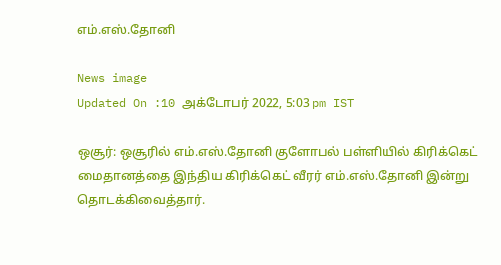எம்.எஸ்.தோனி

News image
Updated On :10 அக்டோபர் 2022, 5:03 pm IST

ஒசூர்: ஒசூரில் எம்.எஸ்.தோனி குளோபல் பள்ளியில் கிரிக்கெட் மைதானத்தை இந்திய கிரிக்கெட் வீரர் எம்.எஸ்.தோனி இன்று தொடக்கிவைத்தார்.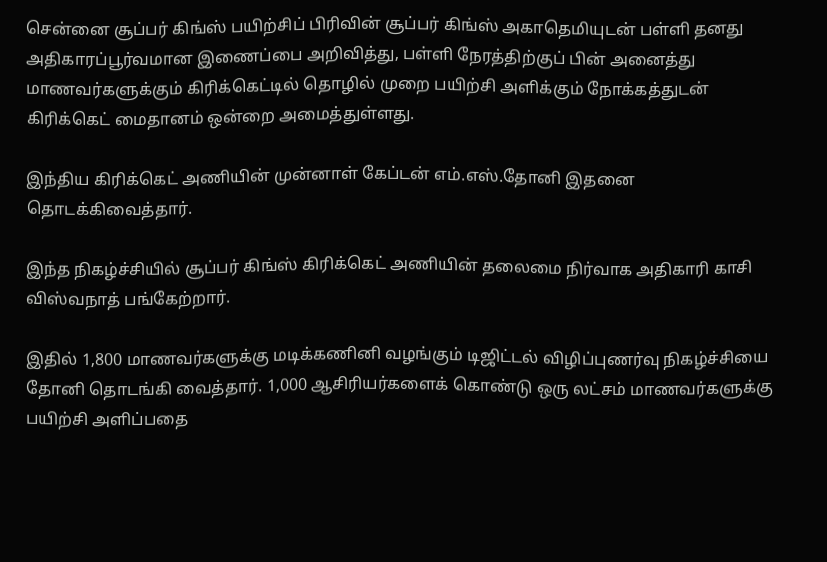சென்னை சூப்பர் கிங்ஸ் பயிற்சிப் பிரிவின் சூப்பர் கிங்ஸ் அகாதெமியுடன் பள்ளி தனது அதிகாரப்பூர்வமான இணைப்பை அறிவித்து, பள்ளி நேரத்திற்குப் பின் அனைத்து மாணவர்களுக்கும் கிரிக்கெட்டில் தொழில் முறை பயிற்சி அளிக்கும் நோக்கத்துடன் கிரிக்கெட் மைதானம் ஒன்றை அமைத்துள்ளது.

இந்திய கிரிக்கெட் அணியின் முன்னாள் கேப்டன் எம்.எஸ்.தோனி இதனை தொடக்கிவைத்தார்.

இந்த நிகழ்ச்சியில் சூப்பர் கிங்ஸ் கிரிக்கெட் அணியின் தலைமை நிர்வாக அதிகாரி காசி விஸ்வநாத் பங்கேற்றார்.

இதில் 1,800 மாணவர்களுக்கு மடிக்கணினி வழங்கும் டிஜிட்டல் விழிப்புணர்வு நிகழ்ச்சியை தோனி தொடங்கி வைத்தார். 1,000 ஆசிரியர்களைக் கொண்டு ஒரு லட்சம் மாணவர்களுக்கு பயிற்சி அளிப்பதை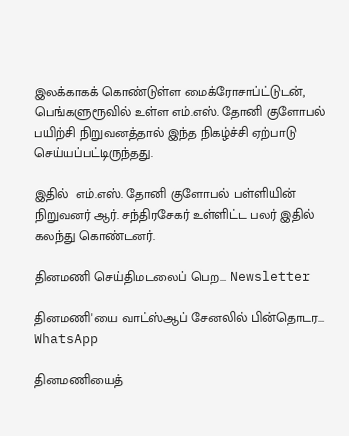இலக்காகக் கொண்டுள்ள மைக்ரோசாப்ட்டுடன், பெங்களுரூவில் உள்ள எம்.எஸ். தோனி குளோபல் பயிற்சி நிறுவனத்தால் இந்த நிகழ்ச்சி ஏற்பாடு செய்யப்பட்டிருந்தது.

இதில்  எம்.எஸ். தோனி குளோபல் பள்ளியின் நிறுவனர் ஆர். சந்திரசேகர் உள்ளிட்ட பலர் இதில் கலந்து கொண்டனர்.

தினமணி செய்திமடலைப் பெற... Newsletter

தினமணி'யை வாட்ஸ்ஆப் சேனலில் பின்தொடர... WhatsApp

தினமணியைத்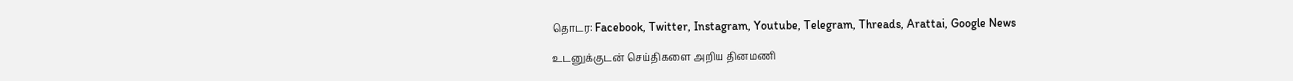தொடர: Facebook, Twitter, Instagram, Youtube, Telegram, Threads, Arattai, Google News

உடனுக்குடன் செய்திகளை அறிய தினமணி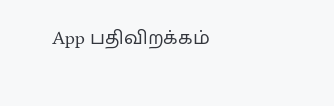App பதிவிறக்கம்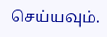செய்யவும்.